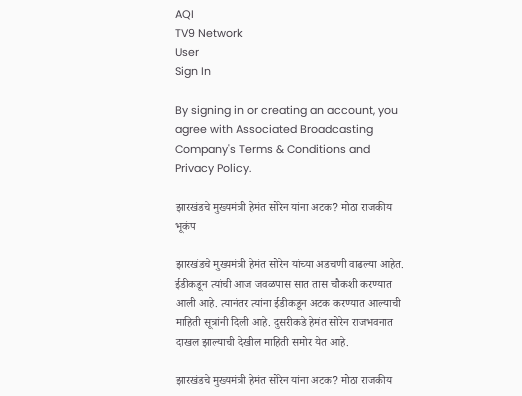AQI
TV9 Network
User
Sign In

By signing in or creating an account, you agree with Associated Broadcasting Company's Terms & Conditions and Privacy Policy.

झारखंडचे मुख्यमंत्री हेमंत सोरेन यांना अटक? मोठा राजकीय भूकंप

झारखंडचे मुख्यमंत्री हेमंत सोरेन यांच्या अडचणी वाढल्या आहेत. ईडीकडून त्यांची आज जवळपास सात तास चौकशी करण्यात आली आहे. त्यानंतर त्यांना ईडीकडून अटक करण्यात आल्याची माहिती सूत्रांनी दिली आहे. दुसरीकडे हेमंत सोरेन राजभवनात दाखल झाल्याची देखील माहिती समोर येत आहे.

झारखंडचे मुख्यमंत्री हेमंत सोरेन यांना अटक? मोठा राजकीय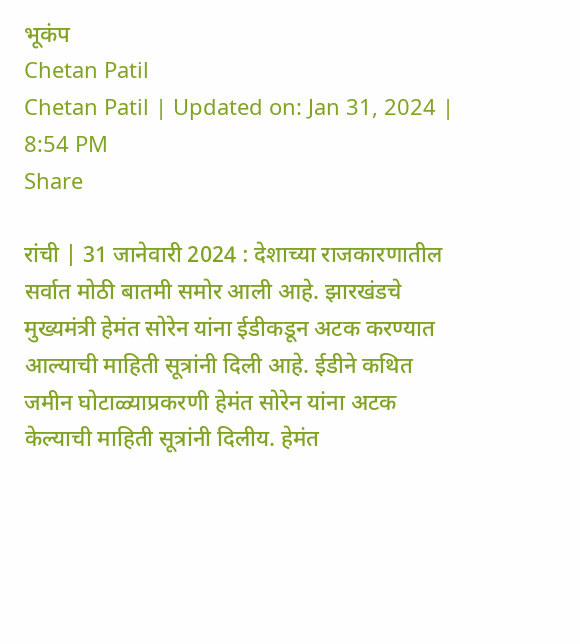भूकंप
Chetan Patil
Chetan Patil | Updated on: Jan 31, 2024 | 8:54 PM
Share

रांची | 31 जानेवारी 2024 : देशाच्या राजकारणातील सर्वात मोठी बातमी समोर आली आहे. झारखंडचे मुख्यमंत्री हेमंत सोरेन यांना ईडीकडून अटक करण्यात आल्याची माहिती सूत्रांनी दिली आहे. ईडीने कथित जमीन घोटाळ्याप्रकरणी हेमंत सोरेन यांना अटक केल्याची माहिती सूत्रांनी दिलीय. हेमंत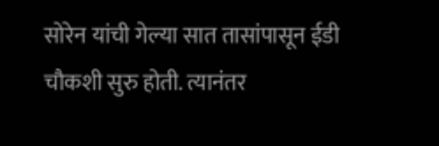सोरेन यांची गेल्या सात तासांपासून ईडी चौकशी सुरु होती. त्यानंतर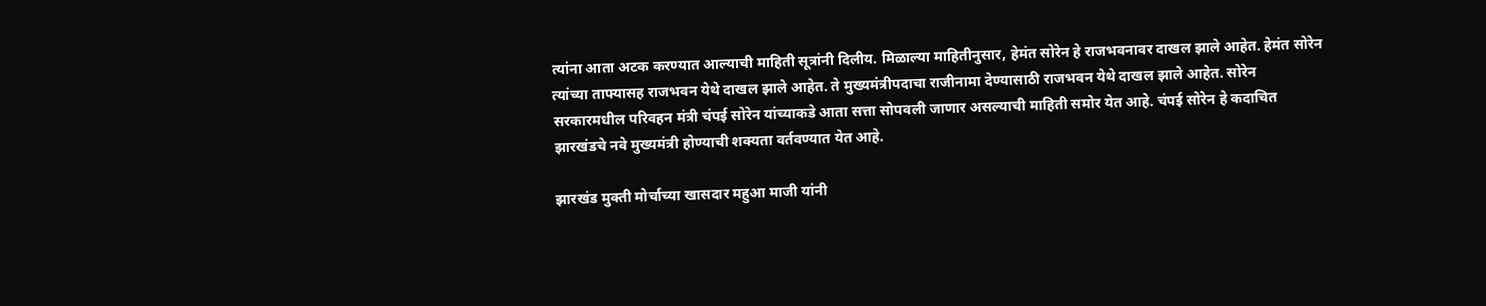त्यांना आता अटक करण्यात आल्याची माहिती सूत्रांनी दिलीय. मिळाल्या माहितीनुसार, हेमंत सोरेन हे राजभवनावर दाखल झाले आहेत. हेमंत सोरेन त्यांच्या ताफ्यासह राजभवन येथे दाखल झाले आहेत. ते मुख्यमंत्रीपदाचा राजीनामा देण्यासाठी राजभवन येथे दाखल झाले आहेत. सोरेन सरकारमधील परिवहन मंत्री चंपई सोरेन यांच्याकडे आता सत्ता सोपवली जाणार असल्याची माहिती समोर येत आहे. चंपई सोरेन हे कदाचित झारखंडचे नवे मुख्यमंत्री होण्याची शक्यता वर्तवण्यात येत आहे.

झारखंड मुक्ती मोर्चाच्या खासदार महुआ माजी यांनी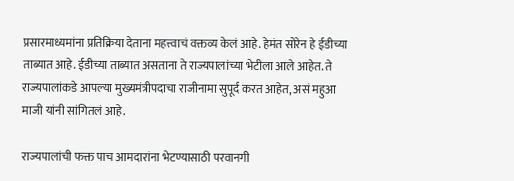प्रसारमाध्यमांना प्रतिक्रिया देताना महत्त्वाचं वक्तव्य केलं आहे. हेमंत सोरेन हे ईडीच्या ताब्यात आहे. ईडीच्या ताब्यात असताना ते राज्यपालांच्या भेटीला आले आहेत. ते राज्यपालांकडे आपल्या मुख्यमंत्रीपदाचा राजीनामा सुपूर्द करत आहेत, असं महुआ माजी यांनी सांगितलं आहे.

राज्यपालांची फक्त पाच आमदारांना भेटण्यासाठी परवानगी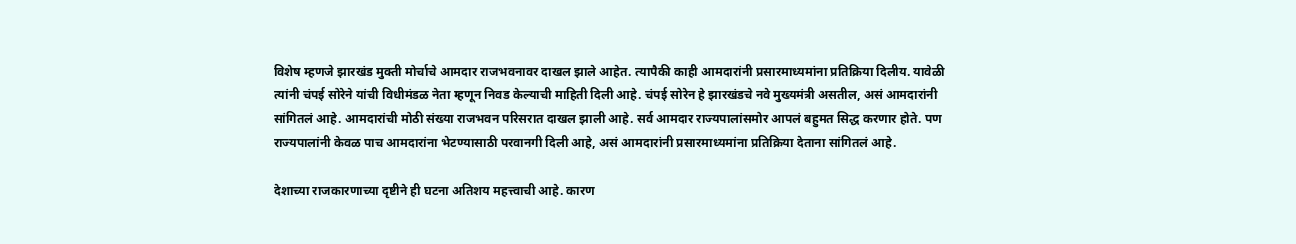विशेष म्हणजे झारखंड मुक्ती मोर्चाचे आमदार राजभवनावर दाखल झाले आहेत. त्यापैकी काही आमदारांनी प्रसारमाध्यमांना प्रतिक्रिया दिलीय. यावेळी त्यांनी चंपई सोरेने यांची विधीमंडळ नेता म्हणून निवड केल्याची माहिती दिली आहे. चंपई सोरेन हे झारखंडचे नवे मुख्यमंत्री असतील, असं आमदारांनी सांगितलं आहे. आमदारांची मोठी संख्या राजभवन परिसरात दाखल झाली आहे. सर्व आमदार राज्यपालांसमोर आपलं बहुमत सिद्ध करणार होते. पण राज्यपालांनी केवळ पाच आमदारांना भेटण्यासाठी परवानगी दिली आहे, असं आमदारांनी प्रसारमाध्यमांना प्रतिक्रिया देताना सांगितलं आहे.

देशाच्या राजकारणाच्या दृष्टीने ही घटना अतिशय महत्त्वाची आहे. कारण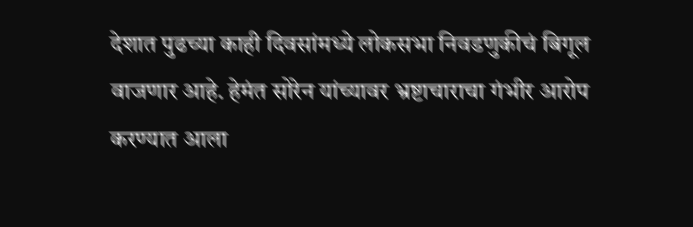देशात पुढच्या काही दिवसांमध्ये लोकसभा निवडणुकीचं बिगूल वाजणार आहे. हेमंत सोरेन यांच्यावर भ्रष्टाचाराचा गंभीर आरोप करण्यात आला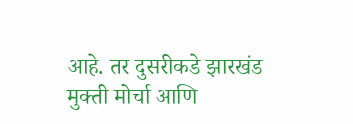आहे. तर दुसरीकडे झारखंड मुक्ती मोर्चा आणि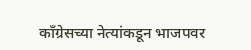काँग्रेसच्या नेत्यांकडून भाजपवर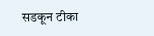सडकून टीका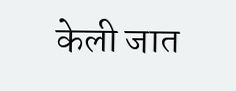केली जात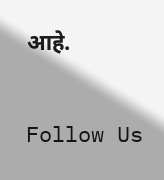आहे.

Follow Us